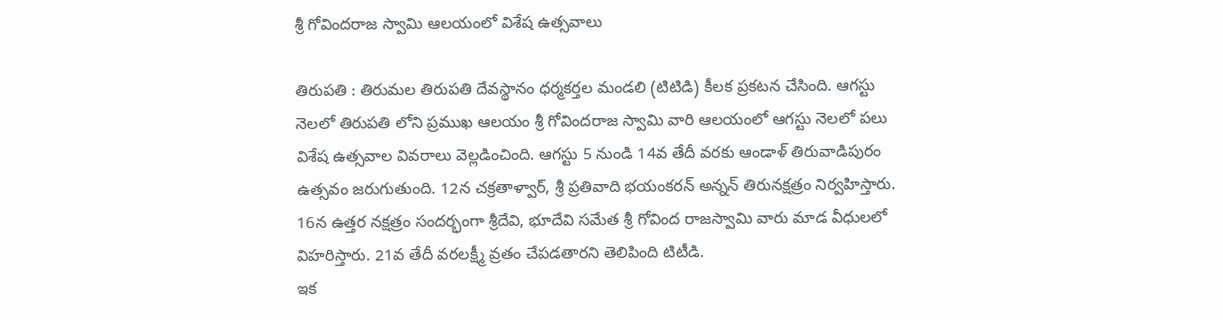శ్రీ గోవిందరాజ స్వామి ఆలయంలో విశేష ఉత్సవాలు

తిరుపతి : తిరుమల తిరుపతి దేవస్థానం ధర్మకర్తల మండలి (టిటిడి) కీలక ప్రకటన చేసింది. ఆగస్టు నెలలో తిరుపతి లోని ప్రముఖ ఆలయం శ్రీ గోవిందరాజ స్వామి వారి ఆలయంలో ఆగస్టు నెలలో పలు విశేష ఉత్సవాల వివరాలు వెల్లడించింది. ఆగస్టు 5 నుండి 14వ తేదీ వరకు ఆండాళ్ తిరువాడిపురం ఉత్సవం జరుగుతుంది. 12న చక్రతాళ్వార్, శ్రీ ప్రతివాది భయంకరన్ అన్నన్ తిరునక్షత్రం నిర్వహిస్తారు. 16న ఉత్తర నక్షత్రం సందర్భంగా శ్రీదేవి, భూదేవి సమేత శ్రీ గోవింద రాజస్వామి వారు మాడ వీధులలో విహరిస్తారు. 21వ తేదీ వరలక్ష్మీ వ్రతం చేపడతారని తెలిపింది టిటీడి.
ఇక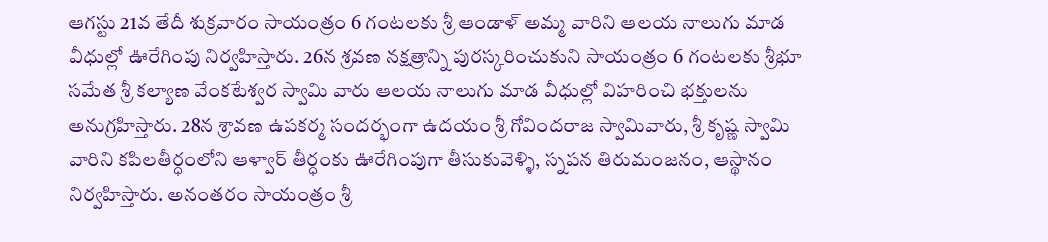ఆగస్టు 21వ తేదీ శుక్రవారం సాయంత్రం 6 గంటలకు శ్రీ ఆండాళ్ అమ్మ వారిని ఆలయ నాలుగు మాడ వీధుల్లో ఊరేగింపు నిర్వహిస్తారు. 26న శ్రవణ నక్షత్రాన్ని పురస్కరించుకుని సాయంత్రం 6 గంటలకు శ్రీభూ సమేత శ్రీ కల్యాణ వేంకటేశ్వర స్వామి వారు ఆలయ నాలుగు మాడ వీధుల్లో విహరించి భక్తులను అనుగ్రహిస్తారు. 28న శ్రావణ ఉపకర్మ సందర్భంగా ఉదయం శ్రీ గోవిందరాజ స్వామివారు, శ్రీ కృష్ణ స్వామి వారిని కపిలతీర్ధంలోని ఆళ్వార్ తీర్ధంకు ఊరేగింపుగా తీసుకువెళ్ళి, స్నపన తిరుమంజనం, ఆస్థానం నిర్వహిస్తారు. అనంతరం సాయంత్రం శ్రీ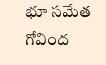భూ సమేత గోవింద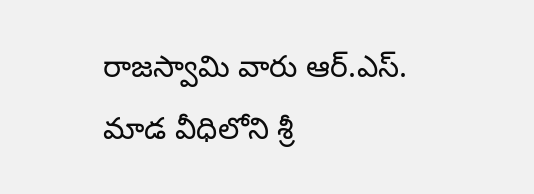రాజస్వామి వారు ఆర్.ఎస్. మాడ వీధిలోని శ్రీ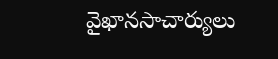వైఖానసాచార్యులు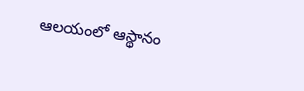ఆలయంలో ఆస్థానం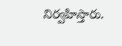నిర్వహిస్తారు.